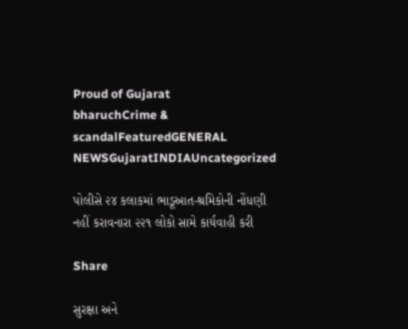Proud of Gujarat
bharuchCrime & scandalFeaturedGENERAL NEWSGujaratINDIAUncategorized

પોલીસે ૨૪ કલાકમાં ભાડૂઆત-શ્રમિકોની નોંધણી નહીં કરાવનારા ૨૨૧ લોકો સામે કાર્યવાહી કરી

Share

સુરક્ષા અને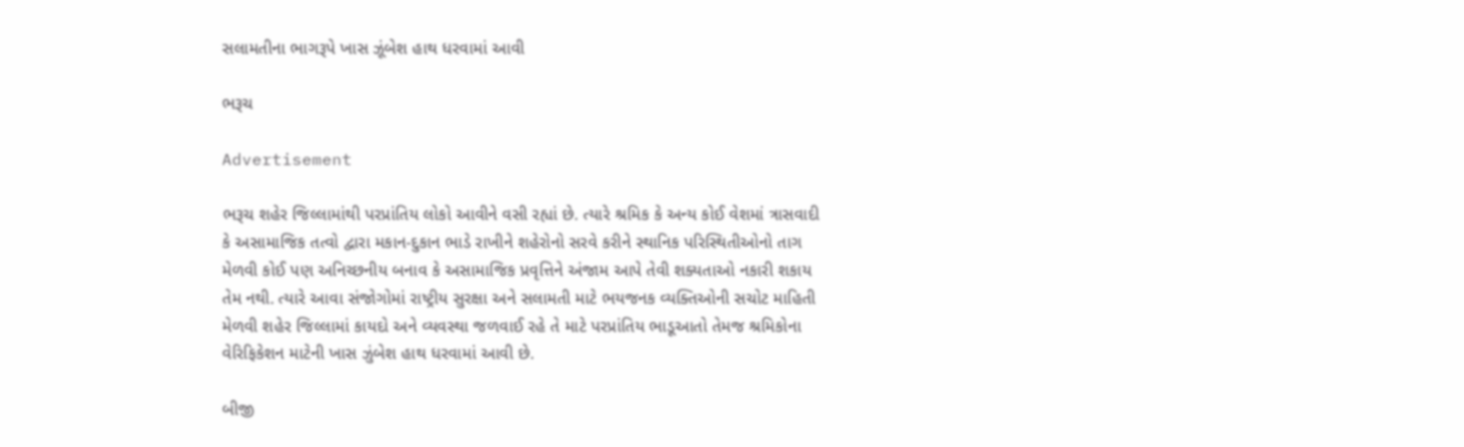સલામતીના ભાગરૂપે ખાસ ઝૂંબેશ હાથ ધરવામાં આવી

ભરૂચ

Advertisement

ભરૂચ શહેર જિલ્લામાંથી પરપ્રાંતિય લોકો આવીને વસી રહ્યાં છે. ત્યારે શ્રમિક કે અન્ય કોઈ વેશમાં ત્રાસવાદી કે અસામાજિક તત્વો દ્વારા મકાન-દુકાન ભાડે રાખીને શહેરોનો સરવે કરીને સ્થાનિક પરિસ્થિતીઓનો તાગ મેળવી કોઈ પણ અનિચ્છનીય બનાવ કે અસામાજિક પ્રવૃત્તિને અંજામ આપે તેવી શક્યતાઓ નકારી શકાય તેમ નથી. ત્યારે આવા સંજોગોમાં રાષ્ટ્રીય સુરક્ષા અને સલામતી માટે ભયજનક વ્યક્તિઓની સચોટ માહિતી મેળવી શહેર જિલ્લામાં કાયદો અને વ્યવસ્થા જળવાઈ રહે તે માટે પરપ્રાંતિય ભાડૂઆતો તેમજ શ્રમિકોના વેરિફિકેશન માટેની ખાસ ઝુંબેશ હાથ ધરવામાં આવી છે.

બીજી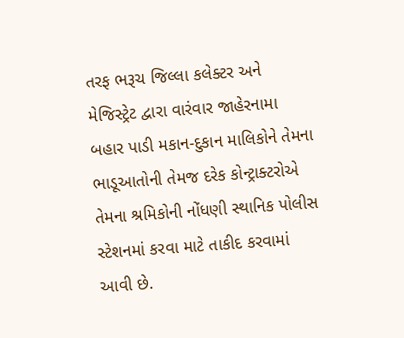તરફ ભરૂચ જિલ્લા કલેક્ટર અને મેજિસ્ટ્રેટ દ્વારા વારંવાર જાહેરનામા બહાર પાડી મકાન-દુકાન માલિકોને તેમના ભાડૂઆતોની તેમજ દરેક કોન્ટ્રાક્ટરોએ તેમના શ્રમિકોની નોંધણી સ્થાનિક પોલીસ સ્ટેશનમાં કરવા માટે તાકીદ કરવામાં આવી છે.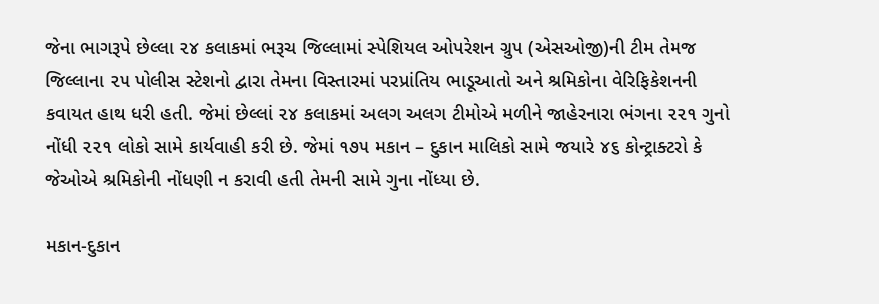જેના ભાગરૂપે છેલ્લા ૨૪ કલાકમાં ભરૂચ જિલ્લામાં સ્પેશિયલ ઓપરેશન ગ્રુપ (એસઓજી)ની ટીમ તેમજ જિલ્લાના ૨૫ પોલીસ સ્ટેશનો દ્વારા તેમના વિસ્તારમાં પરપ્રાંતિય ભાડૂઆતો અને શ્રમિકોના વેરિફિકેશનની કવાયત હાથ ધરી હતી. જેમાં છેલ્લાં ૨૪ કલાકમાં અલગ અલગ ટીમોએ મળીને જાહેરનારા ભંગના ૨૨૧ ગુનો નોંધી ૨૨૧ લોકો સામે કાર્યવાહી કરી છે. જેમાં ૧૭૫ મકાન – દુકાન માલિકો સામે જયારે ૪૬ કોન્ટ્રાક્ટરો કે જેઓએ શ્રમિકોની નોંધણી ન કરાવી હતી તેમની સામે ગુના નોંધ્યા છે.

મકાન-દુકાન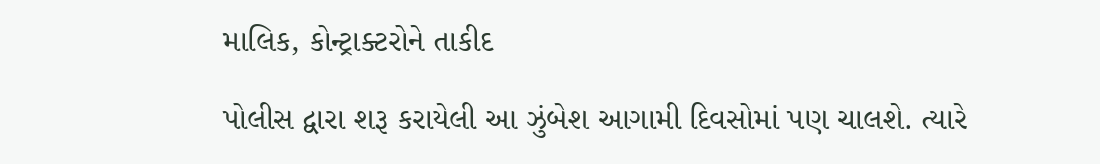માલિક, કોન્ટ્રાક્ટરોને તાકીદ

પોલીસ દ્વારા શરૂ કરાયેલી આ ઝુંબેશ આગામી દિવસોમાં પણ ચાલશે. ત્યારે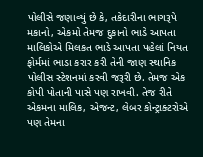પોલીસે જણાવ્યું છે કે, તકેદારીના ભાગરૂપે મકાનો, એકમો તેમજ દુકાનો ભાડે આપતા માલિકોએ મિલકત ભાડે આપતા પહેલાં નિયત ફોર્મમાં ભાડા કરાર કરી તેની જાણ સ્થાનિક પોલીસ સ્ટેશનમાં કરવી જરૂરી છે. તેમજ એક કોપી પોતાની પાસે પણ રાખવી. તેજ રીતે એકમના માલિક, એજન્ટ, લેબર કોન્ટ્રાક્ટરોએ પણ તેમના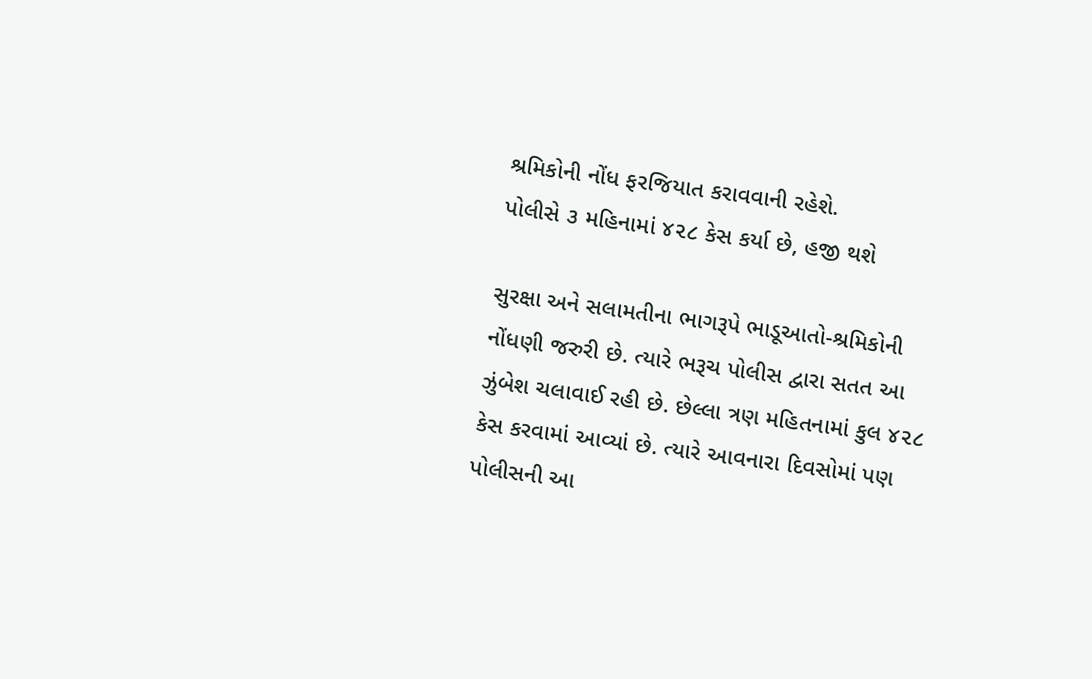શ્રમિકોની નોંધ ફરજિયાત કરાવવાની રહેશે.
પોલીસે ૩ મહિનામાં ૪૨૮ કેસ કર્યા છે, હજી થશે

સુરક્ષા અને સલામતીના ભાગરૂપે ભાડૂઆતો-શ્રમિકોની નોંધણી જરુરી છે. ત્યારે ભરૂચ પોલીસ દ્વારા સતત આ ઝુંબેશ ચલાવાઈ રહી છે. છેલ્લા ત્રણ મહિતનામાં કુલ ૪૨૮ કેસ કરવામાં આવ્યાં છે. ત્યારે આવનારા દિવસોમાં પણ પોલીસની આ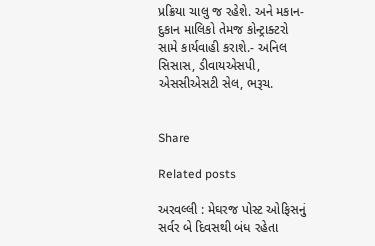પ્રક્રિયા ચાલુ જ રહેશે. અને મકાન-દુકાન માલિકો તેમજ કોન્ટ્રાક્ટરો સામે કાર્યવાહી કરાશે.- અનિલ સિસાસ, ડીવાયએસપી, એસસીએસટી સેલ, ભરૂચ.


Share

Related posts

અરવલ્લી : મેઘરજ પોસ્ટ ઓફિસનું સર્વર બે દિવસથી બંધ રહેતા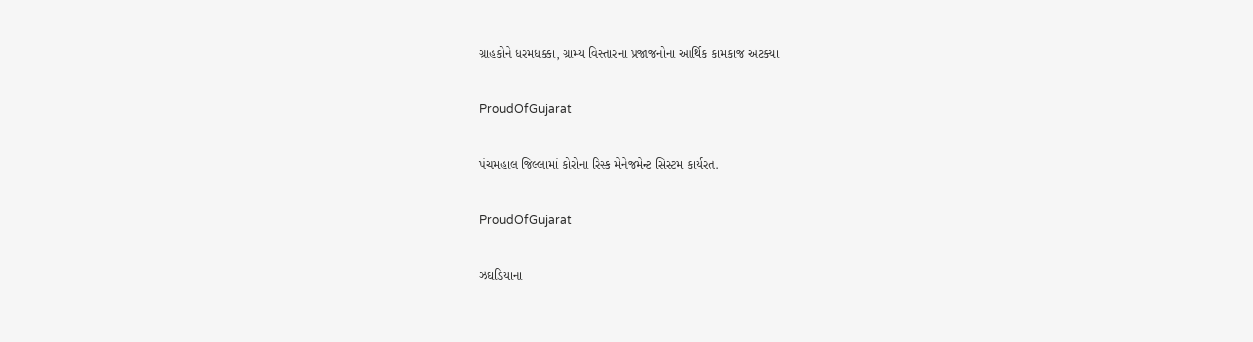ગ્રાહકોને ધરમધક્કા, ગ્રામ્ય વિસ્તારના પ્રજાજનોના આર્થિક કામકાજ અટક્યા

ProudOfGujarat

પંચમહાલ જિલ્લામાં કોરોના રિસ્ક મેનેજમેન્ટ સિસ્ટમ કાર્યરત.

ProudOfGujarat

ઝઘડિયાના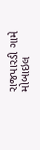રાજપારડી ગામે મોબાઇલ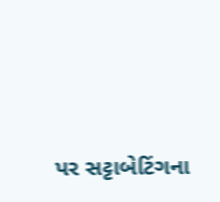પર સટ્ટાબેટિંગના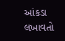આંકડા લખાવતો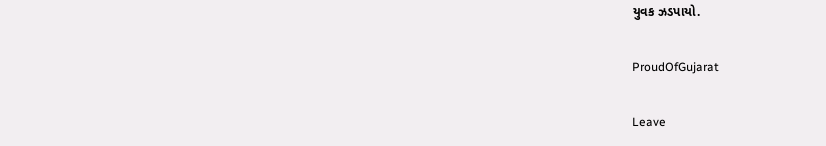યુવક ઝડપાયો.

ProudOfGujarat

Leave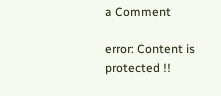a Comment

error: Content is protected !!